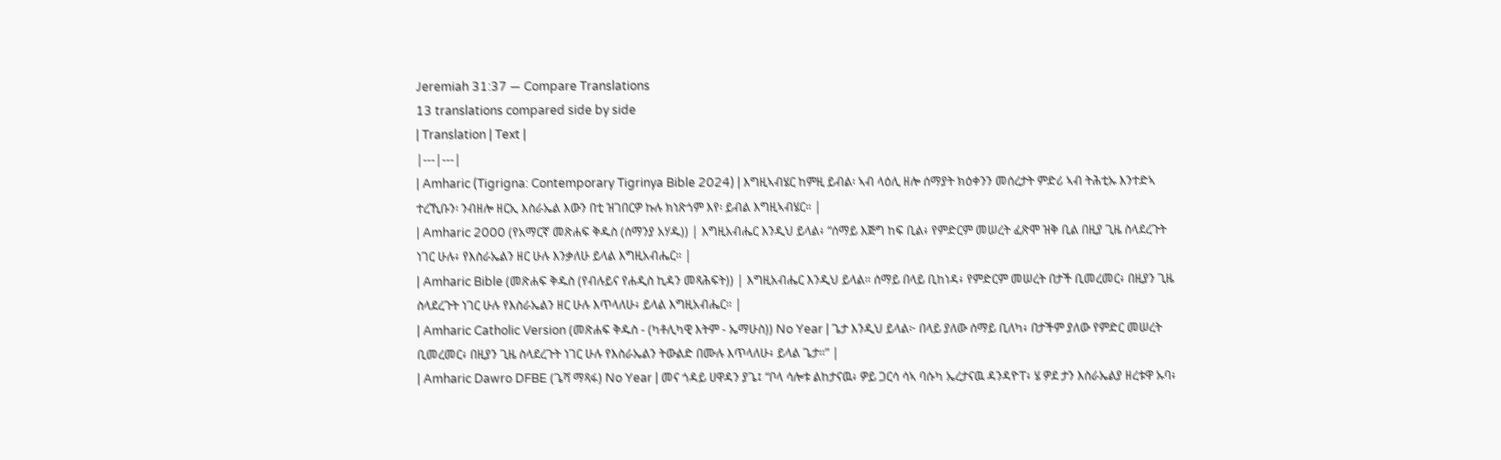Jeremiah 31:37 — Compare Translations
13 translations compared side by side
| Translation | Text |
|---|---|
| Amharic (Tigrigna: Contemporary Tigrinya Bible 2024) | እግዚኣብሄር ከምዚ ይብል፡ ኣብ ላዕሊ ዘሎ ሰማያት ክዕቀንን መሰረታት ምድሪ ኣብ ትሕቲኡ እንተድኣ ተረኺቡን፡ ንብዘሎ ዘርኢ እስራኤል እውን በቲ ዝገበርዎ ኩሉ ክነጽጎም እየ፡ ይብል እግዚኣብሄር። |
| Amharic 2000 (የአማርኛ መጽሐፍ ቅዱስ (ሰማንያ አሃዱ)) | እግዚአብሔር እንዲህ ይላል፥ “ሰማይ እጅግ ከፍ ቢል፥ የምድርም መሠረት ፈጽሞ ዝቅ ቢል በዚያ ጊዜ ስላደረጉት ነገር ሁሉ፥ የእስራኤልን ዘር ሁሉ እንቃለሁ ይላል እግዚአብሔር። |
| Amharic Bible (መጽሐፍ ቅዱስ (የብሉይና የሐዲስ ኪዳን መጻሕፍት)) | እግዚአብሔር እንዲህ ይላል። ሰማይ በላይ ቢከነዳ፥ የምድርም መሠረት በታች ቢመረመር፥ በዚያን ጊዜ ስላደረጉት ነገር ሁሉ የእስራኤልን ዘር ሁሉ እጥላለሁ፥ ይላል እግዚአብሔር። |
| Amharic Catholic Version (መጽሐፍ ቅዱስ - (ካቶሊካዊ እትም - ኤማሁስ)) No Year | ጌታ እንዲህ ይላል፦ በላይ ያለው ሰማይ ቢለካ፥ በታችም ያለው የምድር መሠረት ቢመረመር፥ በዚያን ጊዜ ስላደረጉት ነገር ሁሉ የእስራኤልን ትውልድ በሙሉ እጥላለሁ፥ ይላል ጌታ።” |
| Amharic Dawro DFBE (ጌሻ ማጻፋ) No Year | መና ጎዳይ ሀዋዳን ያጌ፤ “ቦላ ሳሎቱ ልከታናዉ፥ ዎይ ጋርሳ ሳኣ ባሱካ ኤረታናዉ ዳንዳዮፐ፥ ሄ ዎደ ታን እስራኤልያ ዘረቱዋ ኡባ፥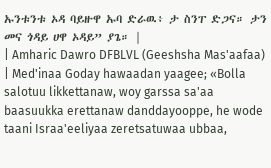ኡንቱንቱ ኦዳ ባይዙዋ ኡባ ድራዉ፥ ታ ስንፐ ድጋና። ታን መና ጎዳይ ሀዋ ኦዳይ” ያጌ። |
| Amharic Dawro DFBLVL (Geeshsha Mas'aafaa) | Med'inaa Goday hawaadan yaagee; «Bolla salotuu likkettanaw, woy garssa sa'aa baasuukka erettanaw danddayooppe, he wode taani Israa'eeliyaa zeretsatuwaa ubbaa,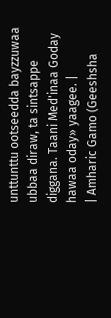unttunttu ootseedda bayzzuwaa ubbaa diraw, ta sintsappe diggana. Taani Med'inaa Goday hawaa oday» yaagee. |
| Amharic Gamo (Geeshsha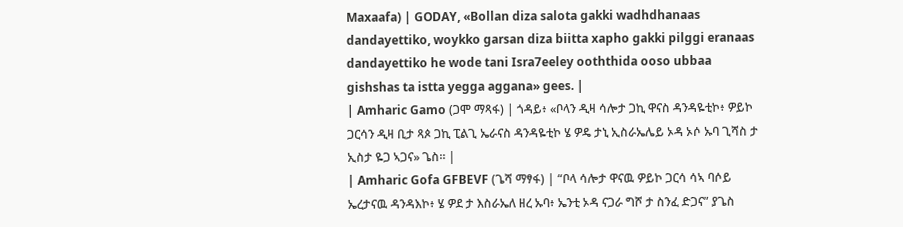Maxaafa) | GODAY, «Bollan diza salota gakki wadhdhanaas dandayettiko, woykko garsan diza biitta xapho gakki pilggi eranaas dandayettiko he wode tani Isra7eeley ooththida ooso ubbaa gishshas ta istta yegga aggana» gees. |
| Amharic Gamo (ጋሞ ማጻፋ) | ጎዳይ፥ «ቦላን ዲዛ ሳሎታ ጋኪ ዋናስ ዳንዳዬቲኮ፥ ዎይኮ ጋርሳን ዲዛ ቢታ ጻጶ ጋኪ ፒልጊ ኤራናስ ዳንዳዬቲኮ ሄ ዎዴ ታኒ ኢስራኤሌይ ኦዳ ኦሶ ኡባ ጊሻስ ታ ኢስታ ዬጋ ኣጋና» ጌስ። |
| Amharic Gofa GFBEVF (ጌሻ ማፃፋ) | “ቦላ ሳሎታ ዋናዉ ዎይኮ ጋርሳ ሳኣ ባሶይ ኤረታናዉ ዳንዳእኮ፥ ሄ ዎደ ታ እስራኤለ ዘረ ኡባ፥ ኤንቲ ኦዳ ናጋራ ግሾ ታ ስንፈ ድጋና” ያጌስ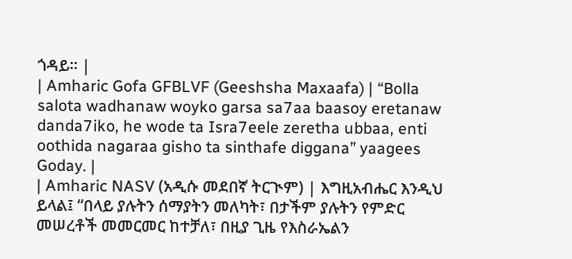ጎዳይ። |
| Amharic Gofa GFBLVF (Geeshsha Maxaafa) | “Bolla salota wadhanaw woyko garsa sa7aa baasoy eretanaw danda7iko, he wode ta Isra7eele zeretha ubbaa, enti oothida nagaraa gisho ta sinthafe diggana” yaagees Goday. |
| Amharic NASV (አዲሱ መደበኛ ትርጒም) | እግዚአብሔር እንዲህ ይላል፤ “በላይ ያሉትን ሰማያትን መለካት፣ በታችም ያሉትን የምድር መሠረቶች መመርመር ከተቻለ፣ በዚያ ጊዜ የእስራኤልን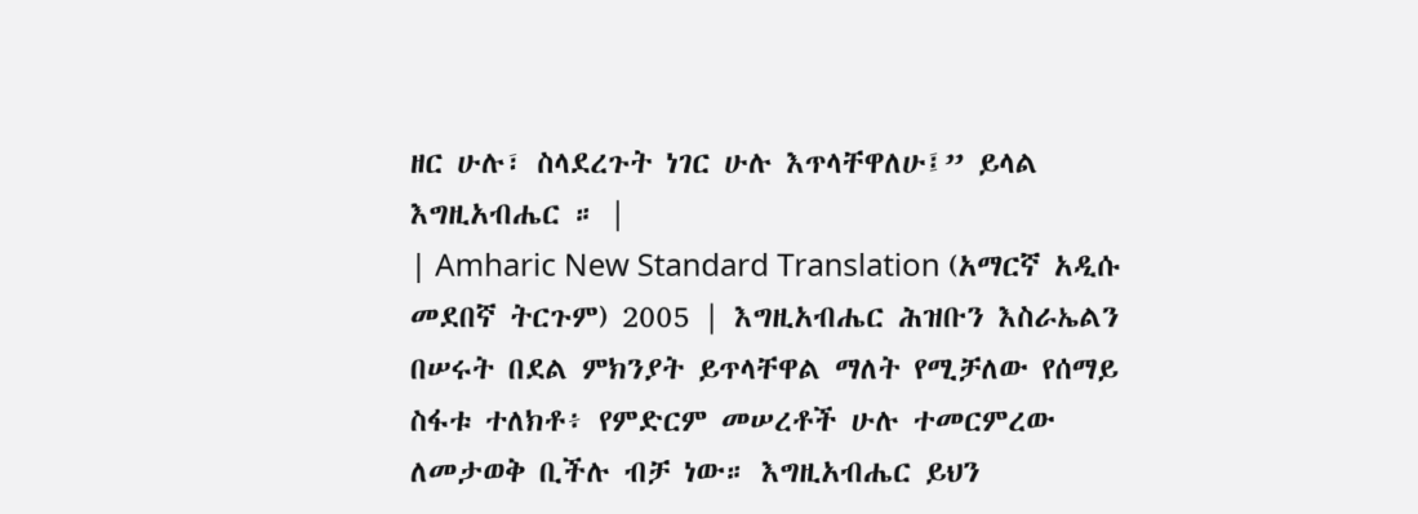ዘር ሁሉ፣ ስላደረጉት ነገር ሁሉ እጥላቸዋለሁ፤” ይላል እግዚአብሔር ። |
| Amharic New Standard Translation (አማርኛ አዲሱ መደበኛ ትርጉም) 2005 | እግዚአብሔር ሕዝቡን እስራኤልን በሠሩት በደል ምክንያት ይጥላቸዋል ማለት የሚቻለው የሰማይ ስፋቱ ተለክቶ፥ የምድርም መሠረቶች ሁሉ ተመርምረው ለመታወቅ ቢችሉ ብቻ ነው። እግዚአብሔር ይህን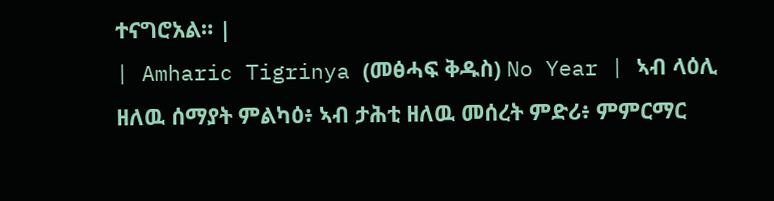ተናግሮአል። |
| Amharic Tigrinya (መፅሓፍ ቅዱስ) No Year | ኣብ ላዕሊ ዘለዉ ሰማያት ምልካዕ፥ ኣብ ታሕቲ ዘለዉ መሰረት ምድሪ፥ ምምርማር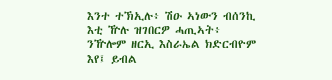እንተ ተኽኢሉ፥ ሽዑ ኣነውን ብሰንኪ እቲ ዅሉ ዝገበርዎ ሓጢኣት፥ ንዅሎም ዘርኢ እስራኤል ክድርብዮም እየ፤ ይብል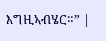እግዚኣብሄር።” |